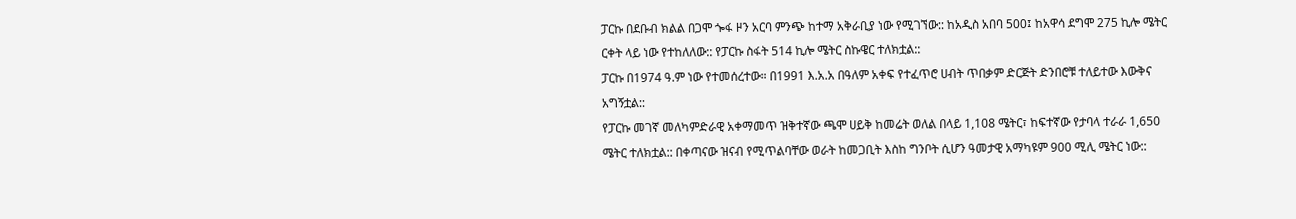ፓርኩ በደቡብ ክልል በጋሞ ጐፋ ዞን አርባ ምንጭ ከተማ አቅራቢያ ነው የሚገኘው:: ከአዲስ አበባ 500፤ ከአዋሳ ደግሞ 275 ኪሎ ሜትር ርቀት ላይ ነው የተከለለው:: የፓርኩ ስፋት 514 ኪሎ ሜትር ስኩዌር ተለክቷል::
ፓርኩ በ1974 ዓ.ም ነው የተመሰረተው። በ1991 እ.አ.አ በዓለም አቀፍ የተፈጥሮ ሀብት ጥበቃም ድርጅት ድንበሮቹ ተለይተው እውቅና አግኝቷል::
የፓርኩ መገኛ መለካምድራዊ አቀማመጥ ዝቅተኛው ጫሞ ሀይቅ ከመሬት ወለል በላይ 1,108 ሜትር፣ ከፍተኛው የታባላ ተራራ 1,650 ሜትር ተለክቷል:: በቀጣናው ዝናብ የሚጥልባቸው ወራት ከመጋቢት እስከ ግንቦት ሲሆን ዓመታዊ አማካዩም 900 ሚሊ ሜትር ነው::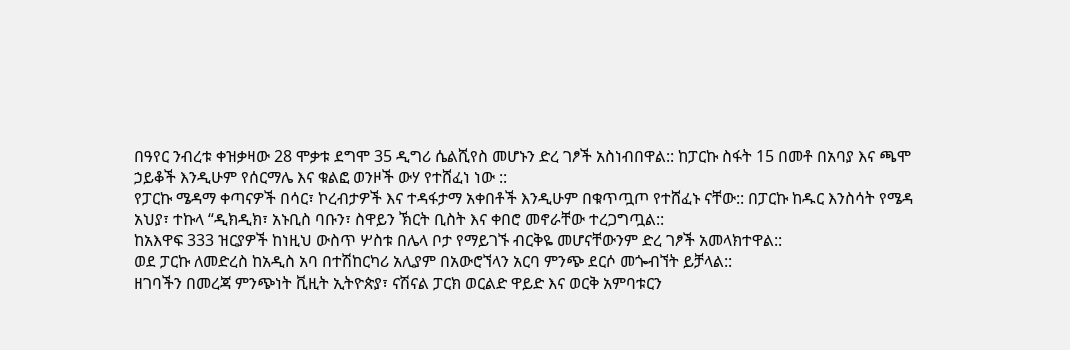በዓየር ንብረቱ ቀዝቃዛው 28 ሞቃቱ ደግሞ 35 ዲግሪ ሴልሺየስ መሆኑን ድረ ገፆች አስነብበዋል:: ከፓርኩ ስፋት 15 በመቶ በአባያ እና ጫሞ ኃይቆች እንዲሁም የሰርማሌ እና ቁልፎ ወንዞች ውሃ የተሸፈነ ነው ::
የፓርኩ ሜዳማ ቀጣናዎች በሳር፣ ኮረብታዎች እና ተዳፋታማ አቀበቶች እንዲሁም በቁጥጧጦ የተሸፈኑ ናቸው:: በፓርኩ ከዱር እንስሳት የሜዳ አህያ፣ ተኩላ “ዲክዲክ፣ አኑቢስ ባቡን፣ ስዋይን ኽርት ቢስት እና ቀበሮ መኖራቸው ተረጋግጧል::
ከአእዋፍ 333 ዝርያዎች ከነዚህ ውስጥ ሦስቱ በሌላ ቦታ የማይገኙ ብርቅዬ መሆናቸውንም ድረ ገፆች አመላክተዋል::
ወደ ፓርኩ ለመድረስ ከአዲስ አባ በተሽከርካሪ አሊያም በአውሮኘላን አርባ ምንጭ ደርሶ መጐብኘት ይቻላል::
ዘገባችን በመረጃ ምንጭነት ቪዚት ኢትዮጵያ፣ ናሽናል ፓርክ ወርልድ ዋይድ እና ወርቅ አምባቱርን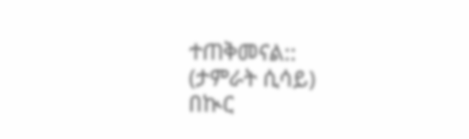ተጠቅመናል::
(ታምራት ሲሳይ)
በኲር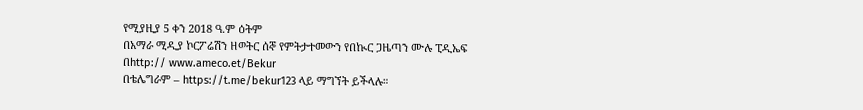የሚያዚያ 5 ቀን 2018 ዓ.ም ዕትም
በአማራ ሚዲያ ኮርፖሬሽን ዘወትር ሰኞ የምትታተመውን የበኲር ጋዜጣን ሙሉ ፒዲኤፍ
በhttp:// www.ameco.et/Bekur
በቴሌግራም – https://t.me/bekur123 ላይ ማግኘት ይችላሉ።